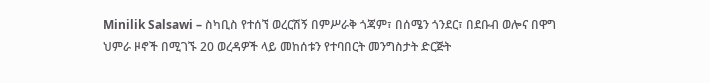Minilik Salsawi – ስካቢስ የተሰኘ ወረርሽኝ በምሥራቅ ጎጃም፣ በሰሜን ጎንደር፣ በደቡብ ወሎና በዋግ ህምራ ዞኖች በሚገኙ 20 ወረዳዎች ላይ መከሰቱን የተባበርት መንግስታት ድርጅት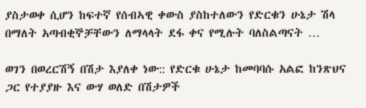ያስታወቀ ሲሆን ከፍተኛ የሰብኣዊ ቀውስ ያስከተለውን የድርቁን ሁኔታ ሽላ በማለት አጣብቂኞቻቸውን ለማላላት ደፋ ቀና የሚሉት ባለስልጣናት …

ወገን በወረርሽኝ በሽታ እያለቀ ነው:: የድርቁ ሁኔታ ከመባባሱ አልፎ ከንጽህና ጋር የተያያዙ እና ውሃ ወለድ በሽታዎች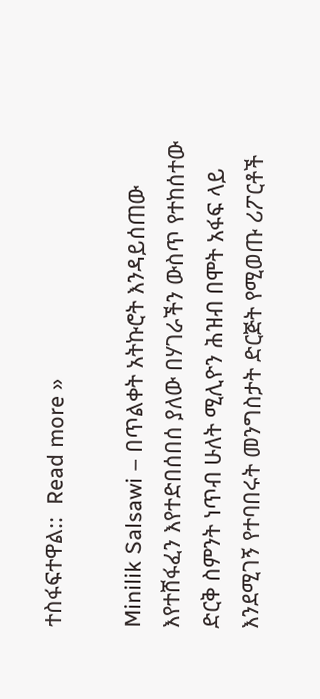ተስፋፍተዋል::  Read more »

Minilik Salsawi – በጥልቀት አትኩሮት እንዳይሰጠው እየተሸፋፈን እየተድበሰበሰ ያለው በሃገራችን ውስጥ የተከሰተው ድርቅ ስምንት ነጥብ ሁለት ሚሊዮን ሕዝብ በሞት አፋፍ ላይ እንደሚገኝ የተባበሩት መንግስታት ድርጅት የሚወጡ ሪፖርቶች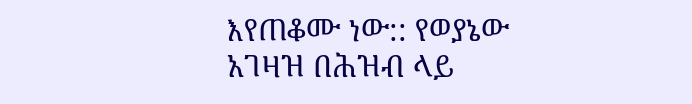እየጠቆሙ ነው:: የወያኔው አገዛዝ በሕዝብ ላይ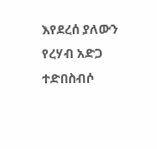እየደረሰ ያለውን የረሃብ አድጋ ተድበስብሶ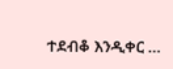ተደብቆ እንዲቀር …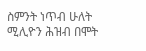ስምንት ነጥብ ሁለት ሚሊዮን ሕዝብ በሞት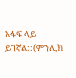አፋፍ ላይ ይገኛል::(ምንሊክ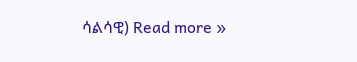ሳልሳዊ) Read more »